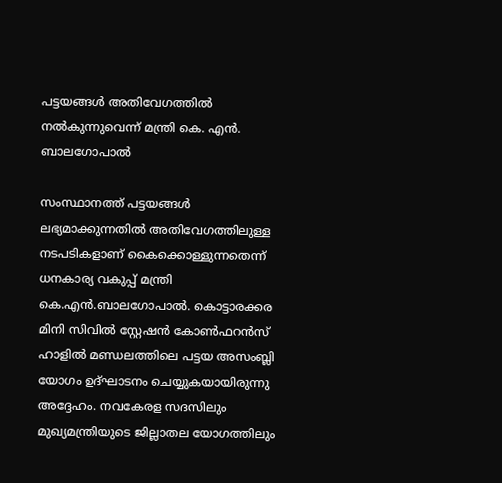പട്ടയങ്ങള്‍ അതിവേഗത്തില്‍ നല്‍കുന്നുവെന്ന് മന്ത്രി കെ. എന്‍. ബാലഗോപാല്‍

സംസ്ഥാനത്ത് പട്ടയങ്ങള്‍ ലഭ്യമാക്കുന്നതില്‍ അതിവേഗത്തിലുള്ള നടപടികളാണ് കൈക്കൊള്ളുന്നതെന്ന് ധനകാര്യ വകുപ്പ് മന്ത്രി കെ.എന്‍.ബാലഗോപാല്‍. കൊട്ടാരക്കര മിനി സിവില്‍ സ്റ്റേഷന്‍ കോണ്‍ഫറന്‍സ് ഹാളില്‍ മണ്ഡലത്തിലെ പട്ടയ അസംബ്ലി യോഗം ഉദ്ഘാടനം ചെയ്യുകയായിരുന്നു അദ്ദേഹം. നവകേരള സദസിലും മുഖ്യമന്ത്രിയുടെ ജില്ലാതല യോഗത്തിലും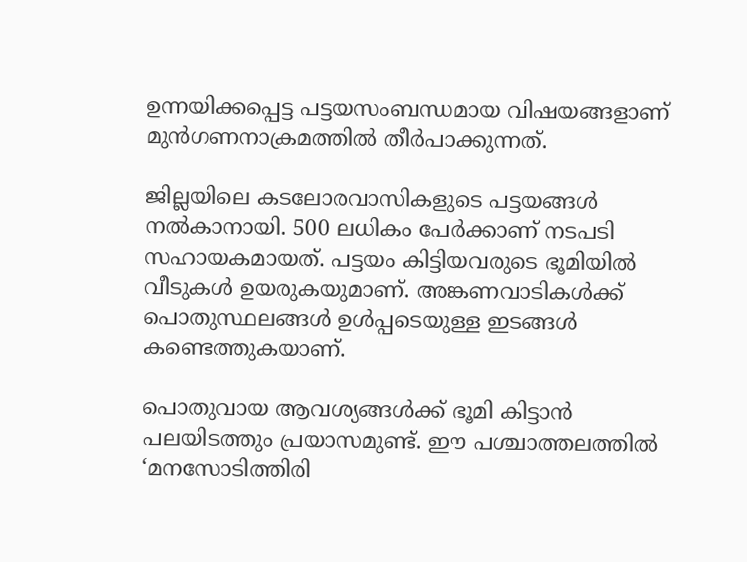ഉന്നയിക്കപ്പെട്ട പട്ടയസംബന്ധമായ വിഷയങ്ങളാണ് മുന്‍ഗണനാക്രമത്തില്‍ തീര്‍പാക്കുന്നത്.

ജില്ലയിലെ കടലോരവാസികളുടെ പട്ടയങ്ങള്‍ നല്‍കാനായി. 500 ലധികം പേര്‍ക്കാണ് നടപടി സഹായകമായത്. പട്ടയം കിട്ടിയവരുടെ ഭൂമിയില്‍ വീടുകള്‍ ഉയരുകയുമാണ്. അങ്കണവാടികള്‍ക്ക് പൊതുസ്ഥലങ്ങള്‍ ഉള്‍പ്പടെയുള്ള ഇടങ്ങള്‍ കണ്ടെത്തുകയാണ്.

പൊതുവായ ആവശ്യങ്ങള്‍ക്ക് ഭൂമി കിട്ടാന്‍ പലയിടത്തും പ്രയാസമുണ്ട്. ഈ പശ്ചാത്തലത്തില്‍ ‘മനസോടിത്തിരി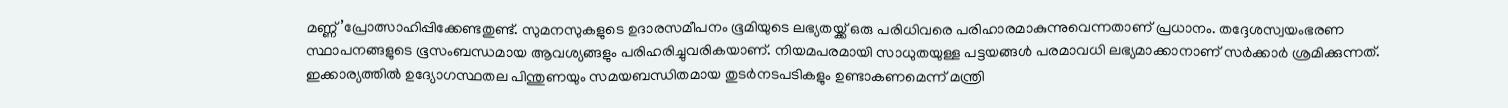മണ്ണ്’പ്രോത്സാഹിപ്പിക്കേണ്ടതുണ്ട്. സുമനസുകളുടെ ഉദാരസമീപനം ഭൂമിയുടെ ലഭ്യതയ്ക്ക് ഒരു പരിധിവരെ പരിഹാരമാകുന്നുവെന്നതാണ് പ്രധാനം. തദ്ദേശസ്വയംഭരണ സ്ഥാപനങ്ങളുടെ ഭൂസംബന്ധമായ ആവശ്യങ്ങളും പരിഹരിച്ചുവരികയാണ്. നിയമപരമായി സാധുതയുള്ള പട്ടയങ്ങള്‍ പരമാവധി ലഭ്യമാക്കാനാണ് സര്‍ക്കാര്‍ ശ്രമിക്കുന്നത്. ഇക്കാര്യത്തില്‍ ഉദ്യോഗസ്ഥതല പിന്തുണയും സമയബന്ധിതമായ തുടര്‍നടപടികളും ഉണ്ടാകണമെന്ന് മന്ത്രി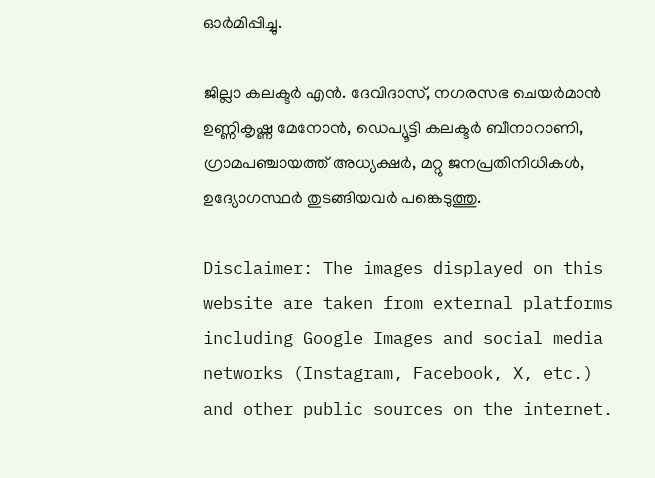ഓര്‍മിപ്പിച്ചു.

ജില്ലാ കലക്ടര്‍ എന്‍. ദേവിദാസ്, നഗരസഭ ചെയര്‍മാന്‍ ഉണ്ണികൃഷ്ണ മേനോന്‍, ഡെപ്യൂട്ടി കലക്ടര്‍ ബീനാറാണി, ഗ്രാമപഞ്ചായത്ത് അധ്യക്ഷര്‍, മറ്റു ജനപ്രതിനിധികള്‍, ഉദ്യോഗസ്ഥര്‍ തുടങ്ങിയവര്‍ പങ്കെടുത്തു.

Disclaimer: The images displayed on this website are taken from external platforms including Google Images and social media networks (Instagram, Facebook, X, etc.) and other public sources on the internet.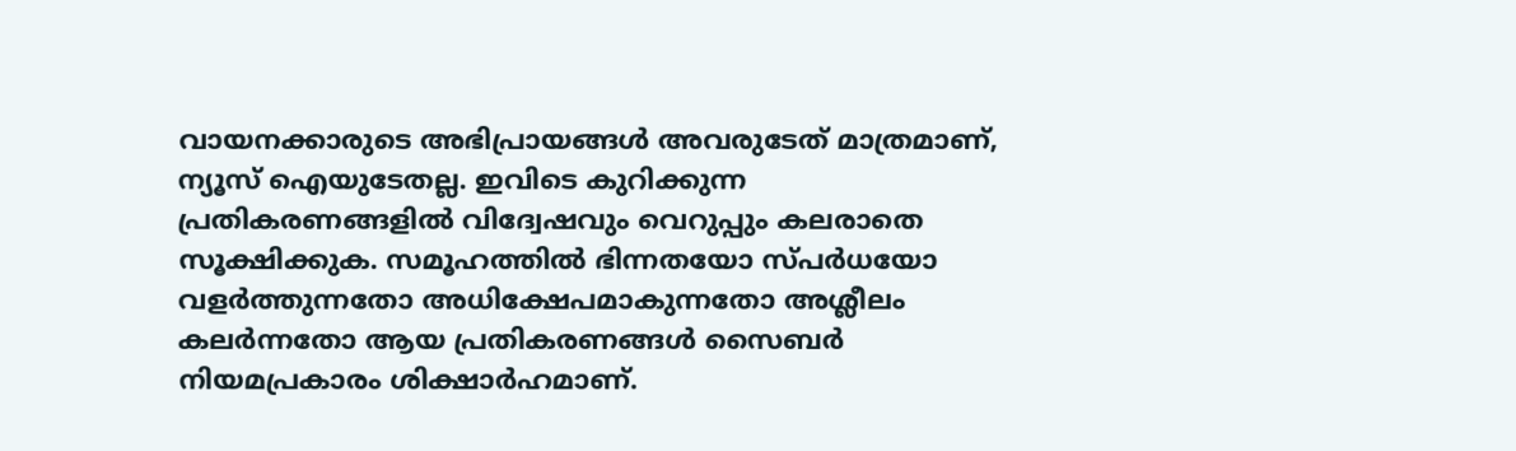വായനക്കാരുടെ അഭിപ്രായങ്ങള്‍ അവരുടേത് മാത്രമാണ്, ന്യൂസ് ഐയുടേതല്ല. ഇവിടെ കുറിക്കുന്ന പ്രതികരണങ്ങളിൽ വിദ്വേഷവും വെറുപ്പും കലരാതെ സൂക്ഷിക്കുക. സമൂഹത്തിൽ ഭിന്നതയോ സ്പർധയോ വളർത്തുന്നതോ അധിക്ഷേപമാകുന്നതോ അശ്ലീലം കലർന്നതോ ആയ പ്രതികരണങ്ങൾ സൈബർ നിയമപ്രകാരം ശിക്ഷാർഹമാണ്.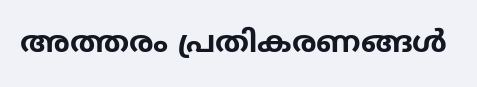അത്തരം പ്രതികരണങ്ങൾ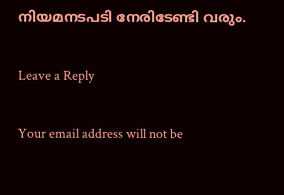നിയമനടപടി നേരിടേണ്ടി വരും.

Leave a Reply

Your email address will not be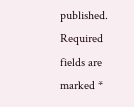published. Required fields are marked *